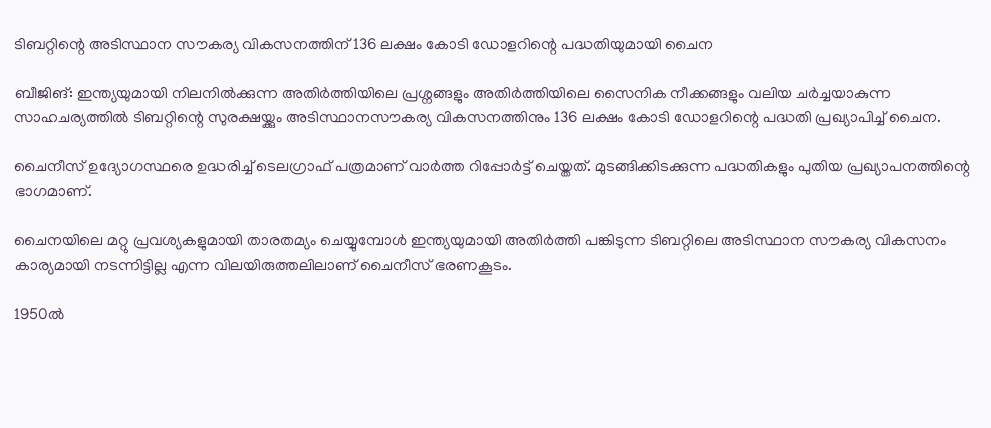ടിബറ്റിന്റെ അടിസ്ഥാന സൗകര്യ വികസനത്തിന് 136 ലക്ഷം കോടി ഡോളറിന്റെ പദ്ധതിയുമായി ചൈന

ബീജിങ്: ഇന്ത്യയുമായി നിലനിൽക്കുന്ന അതിർത്തിയിലെ പ്രശ്നങ്ങളും അതിർത്തിയിലെ സൈനിക നീക്കങ്ങളും വലിയ ചർച്ചയാകുന്ന സാഹചര്യത്തിൽ ടിബറ്റിന്റെ സുരക്ഷയ്ക്കും അടിസ്ഥാനസൗകര്യ വികസനത്തിനും 136 ലക്ഷം കോടി ഡോളറിന്റെ പദ്ധതി പ്രഖ്യാപിച്ച് ചൈന.

ചൈനീസ് ഉദ്യോഗസ്ഥരെ ഉദ്ധരിച്ച് ടെലഗ്രാഫ് പത്രമാണ് വാർത്ത റിപ്പോർട്ട് ചെയ്തത്. മുടങ്ങിക്കിടക്കുന്ന പദ്ധതികളും പുതിയ പ്രഖ്യാപനത്തിന്റെ ഭാഗമാണ്.

ചൈനയിലെ മറ്റു പ്രവശ്യകളുമായി താരതമ്യം ചെയ്യുമ്പോൾ ഇന്ത്യയുമായി അതിർത്തി പങ്കിടുന്ന ടിബറ്റിലെ അടിസ്ഥാന സൗകര്യ വികസനം കാര്യമായി നടന്നിട്ടില്ല എന്ന വിലയിരുത്തലിലാണ് ചൈനീസ് ഭരണകൂടം.

1950ൽ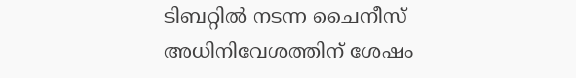ടിബറ്റിൽ നടന്ന ചൈനീസ് അധിനിവേശത്തിന് ശേഷം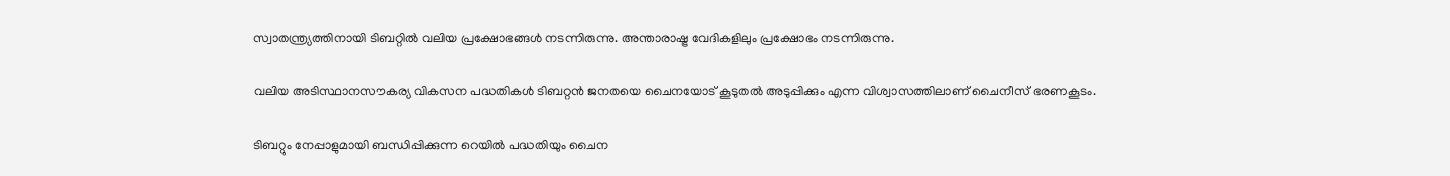സ്വാതന്ത്ര്യത്തിനായി ടിബറ്റിൽ വലിയ പ്രക്ഷോഭങ്ങൾ നടന്നിരുന്നു. അന്താരാഷ്ട്ര വേദികളിലും പ്രക്ഷോഭം നടന്നിരുന്നു.

വലിയ അടിസ്ഥാനസൗകര്യ വികസന പദ്ധതികൾ ടിബറ്റൻ ജനതയെ ചൈനയോട് കൂടുതൽ അടുപ്പിക്കും എന്ന വിശ്വാസത്തിലാണ് ചൈനീസ് ഭരണകൂടം.

ടിബറ്റും നേപ്പാളുമായി ബന്ധിപ്പിക്കുന്ന റെയിൽ പദ്ധതിയും ചൈന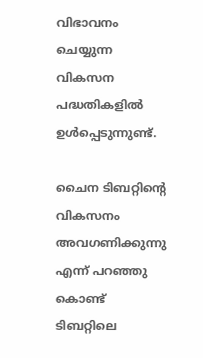വിഭാവനം ചെയ്യുന്ന വികസന പദ്ധതികളിൽ ഉൾപ്പെടുന്നുണ്ട്.

ചൈന ടിബറ്റിന്റെ വികസനം അവഗണിക്കുന്നു എന്ന് പറഞ്ഞു കൊണ്ട് ടിബറ്റിലെ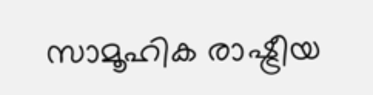സാമൂഹിക രാഷ്ട്രീയ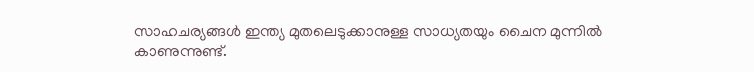സാഹചര്യങ്ങൾ ഇന്ത്യ മുതലെടുക്കാനുള്ള സാധ്യതയും ചൈന മുന്നിൽ കാണുന്നുണ്ട്.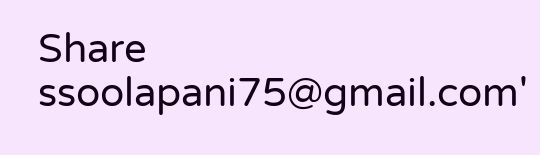Share
ssoolapani75@gmail.com'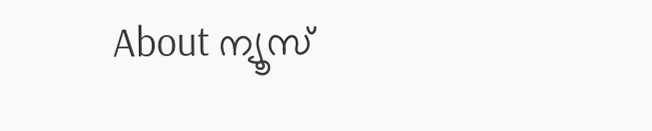About ന്യൂസ്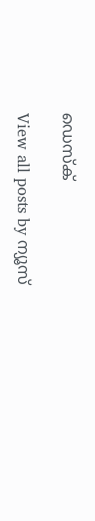ഡെസ്ക്

View all posts by ന്യൂസ്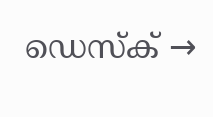ഡെസ്ക് →